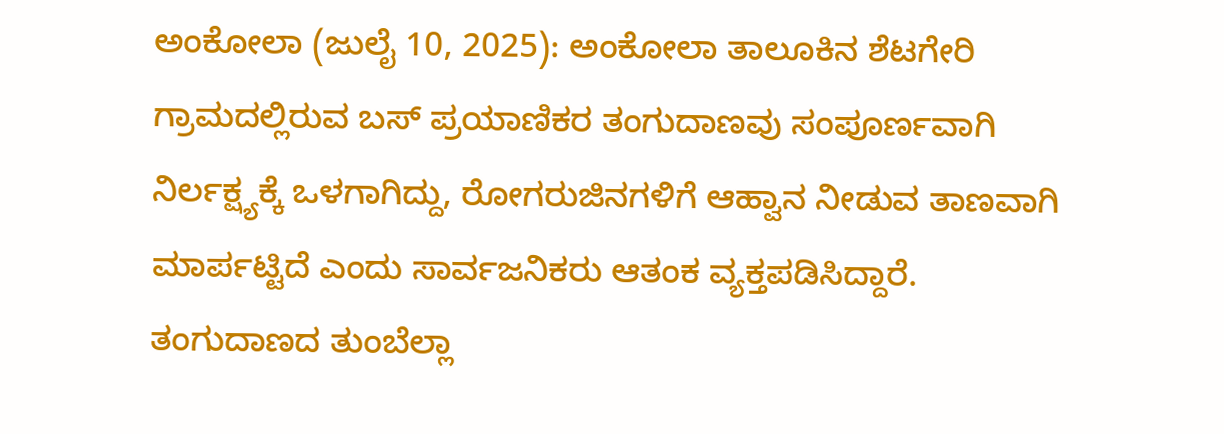ಅಂಕೋಲಾ (ಜುಲೈ 10, 2025): ಅಂಕೋಲಾ ತಾಲೂಕಿನ ಶೆಟಗೇರಿ ಗ್ರಾಮದಲ್ಲಿರುವ ಬಸ್ ಪ್ರಯಾಣಿಕರ ತಂಗುದಾಣವು ಸಂಪೂರ್ಣವಾಗಿ ನಿರ್ಲಕ್ಷ್ಯಕ್ಕೆ ಒಳಗಾಗಿದ್ದು, ರೋಗರುಜಿನಗಳಿಗೆ ಆಹ್ವಾನ ನೀಡುವ ತಾಣವಾಗಿ ಮಾರ್ಪಟ್ಟಿದೆ ಎಂದು ಸಾರ್ವಜನಿಕರು ಆತಂಕ ವ್ಯಕ್ತಪಡಿಸಿದ್ದಾರೆ.
ತಂಗುದಾಣದ ತುಂಬೆಲ್ಲಾ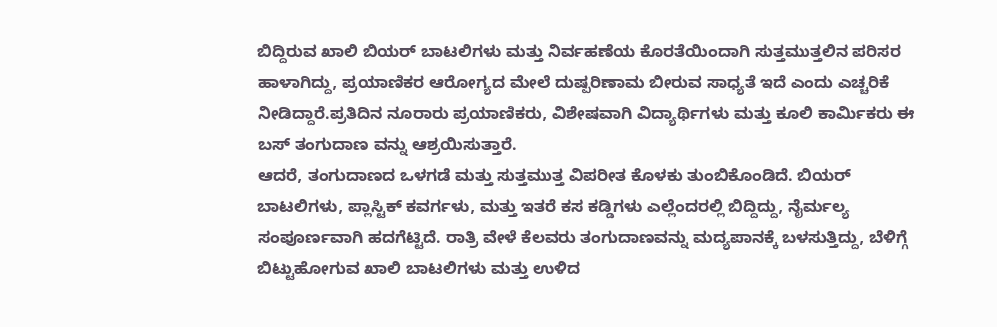ಬಿದ್ದಿರುವ ಖಾಲಿ ಬಿಯರ್ ಬಾಟಲಿಗಳು ಮತ್ತು ನಿರ್ವಹಣೆಯ ಕೊರತೆಯಿಂದಾಗಿ ಸುತ್ತಮುತ್ತಲಿನ ಪರಿಸರ ಹಾಳಾಗಿದ್ದು, ಪ್ರಯಾಣಿಕರ ಆರೋಗ್ಯದ ಮೇಲೆ ದುಷ್ಪರಿಣಾಮ ಬೀರುವ ಸಾಧ್ಯತೆ ಇದೆ ಎಂದು ಎಚ್ಚರಿಕೆ ನೀಡಿದ್ದಾರೆ.ಪ್ರತಿದಿನ ನೂರಾರು ಪ್ರಯಾಣಿಕರು, ವಿಶೇಷವಾಗಿ ವಿದ್ಯಾರ್ಥಿಗಳು ಮತ್ತು ಕೂಲಿ ಕಾರ್ಮಿಕರು ಈ ಬಸ್ ತಂಗುದಾಣ ವನ್ನು ಆಶ್ರಯಿಸುತ್ತಾರೆ.
ಆದರೆ, ತಂಗುದಾಣದ ಒಳಗಡೆ ಮತ್ತು ಸುತ್ತಮುತ್ತ ವಿಪರೀತ ಕೊಳಕು ತುಂಬಿಕೊಂಡಿದೆ. ಬಿಯರ್ ಬಾಟಲಿಗಳು, ಪ್ಲಾಸ್ಟಿಕ್ ಕವರ್ಗಳು, ಮತ್ತು ಇತರೆ ಕಸ ಕಡ್ಡಿಗಳು ಎಲ್ಲೆಂದರಲ್ಲಿ ಬಿದ್ದಿದ್ದು, ನೈರ್ಮಲ್ಯ ಸಂಪೂರ್ಣವಾಗಿ ಹದಗೆಟ್ಟಿದೆ. ರಾತ್ರಿ ವೇಳೆ ಕೆಲವರು ತಂಗುದಾಣವನ್ನು ಮದ್ಯಪಾನಕ್ಕೆ ಬಳಸುತ್ತಿದ್ದು, ಬೆಳಿಗ್ಗೆ ಬಿಟ್ಟುಹೋಗುವ ಖಾಲಿ ಬಾಟಲಿಗಳು ಮತ್ತು ಉಳಿದ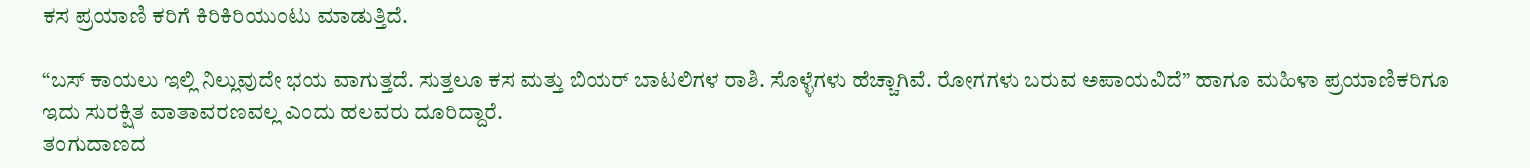ಕಸ ಪ್ರಯಾಣಿ ಕರಿಗೆ ಕಿರಿಕಿರಿಯುಂಟು ಮಾಡುತ್ತಿದೆ.

“ಬಸ್ ಕಾಯಲು ಇಲ್ಲಿ ನಿಲ್ಲುವುದೇ ಭಯ ವಾಗುತ್ತದೆ. ಸುತ್ತಲೂ ಕಸ ಮತ್ತು ಬಿಯರ್ ಬಾಟಲಿಗಳ ರಾಶಿ. ಸೊಳ್ಳೆಗಳು ಹೆಚ್ಚಾಗಿವೆ. ರೋಗಗಳು ಬರುವ ಅಪಾಯವಿದೆ” ಹಾಗೂ ಮಹಿಳಾ ಪ್ರಯಾಣಿಕರಿಗೂ ಇದು ಸುರಕ್ಷಿತ ವಾತಾವರಣವಲ್ಲ ಎಂದು ಹಲವರು ದೂರಿದ್ದಾರೆ.
ತಂಗುದಾಣದ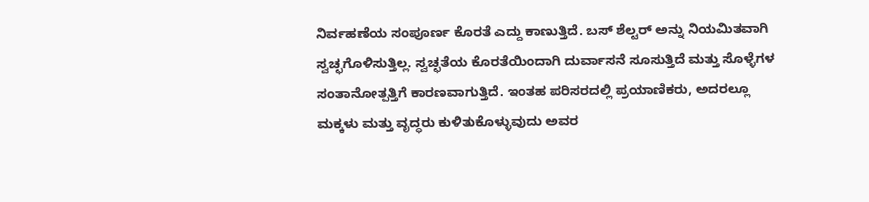ನಿರ್ವಹಣೆಯ ಸಂಪೂರ್ಣ ಕೊರತೆ ಎದ್ದು ಕಾಣುತ್ತಿದೆ. ಬಸ್ ಶೆಲ್ಟರ್ ಅನ್ನು ನಿಯಮಿತವಾಗಿ ಸ್ವಚ್ಛಗೊಳಿಸುತ್ತಿಲ್ಲ. ಸ್ವಚ್ಛತೆಯ ಕೊರತೆಯಿಂದಾಗಿ ದುರ್ವಾಸನೆ ಸೂಸುತ್ತಿದೆ ಮತ್ತು ಸೊಳ್ಳೆಗಳ ಸಂತಾನೋತ್ಪತ್ತಿಗೆ ಕಾರಣವಾಗುತ್ತಿದೆ. ಇಂತಹ ಪರಿಸರದಲ್ಲಿ ಪ್ರಯಾಣಿಕರು, ಅದರಲ್ಲೂ ಮಕ್ಕಳು ಮತ್ತು ವೃದ್ಧರು ಕುಳಿತುಕೊಳ್ಳುವುದು ಅವರ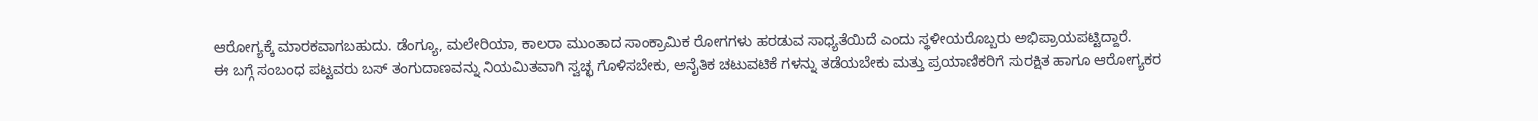ಆರೋಗ್ಯಕ್ಕೆ ಮಾರಕವಾಗಬಹುದು. ಡೆಂಗ್ಯೂ, ಮಲೇರಿಯಾ, ಕಾಲರಾ ಮುಂತಾದ ಸಾಂಕ್ರಾಮಿಕ ರೋಗಗಳು ಹರಡುವ ಸಾಧ್ಯತೆಯಿದೆ ಎಂದು ಸ್ಥಳೀಯರೊಬ್ಬರು ಅಭಿಪ್ರಾಯಪಟ್ಟಿದ್ದಾರೆ.
ಈ ಬಗ್ಗೆ ಸಂಬಂಧ ಪಟ್ಟವರು ಬಸ್ ತಂಗುದಾಣವನ್ನು ನಿಯಮಿತವಾಗಿ ಸ್ವಚ್ಛ ಗೊಳಿಸಬೇಕು, ಅನೈತಿಕ ಚಟುವಟಿಕೆ ಗಳನ್ನು ತಡೆಯಬೇಕು ಮತ್ತು ಪ್ರಯಾಣಿಕರಿಗೆ ಸುರಕ್ಷಿತ ಹಾಗೂ ಆರೋಗ್ಯಕರ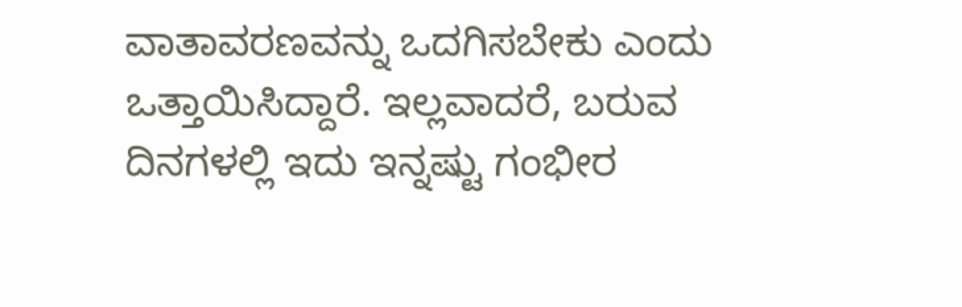ವಾತಾವರಣವನ್ನು ಒದಗಿಸಬೇಕು ಎಂದು ಒತ್ತಾಯಿಸಿದ್ದಾರೆ. ಇಲ್ಲವಾದರೆ, ಬರುವ ದಿನಗಳಲ್ಲಿ ಇದು ಇನ್ನಷ್ಟು ಗಂಭೀರ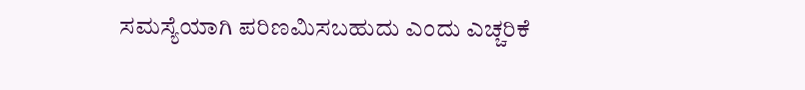ಸಮಸ್ಯೆಯಾಗಿ ಪರಿಣಮಿಸಬಹುದು ಎಂದು ಎಚ್ಚರಿಕೆ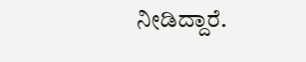ನೀಡಿದ್ದಾರೆ.